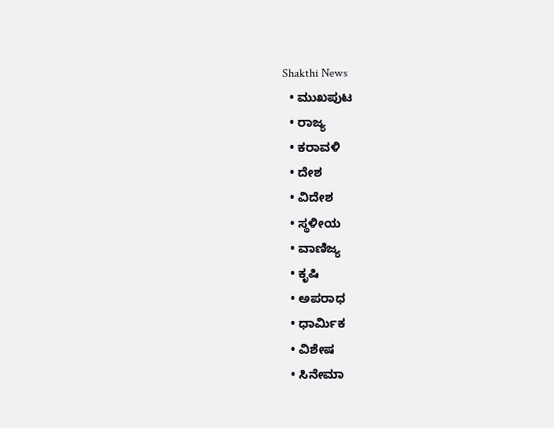Shakthi News
  • ಮುಖಪುಟ
  • ರಾಜ್ಯ
  • ಕರಾವಳಿ
  • ದೇಶ
  • ವಿದೇಶ
  • ಸ್ಥಳೀಯ
  • ವಾಣಿಜ್ಯ
  • ಕೃಷಿ
  • ಅಪರಾಧ
  • ಧಾರ್ಮಿಕ
  • ವಿಶೇಷ
  • ಸಿನೇಮಾ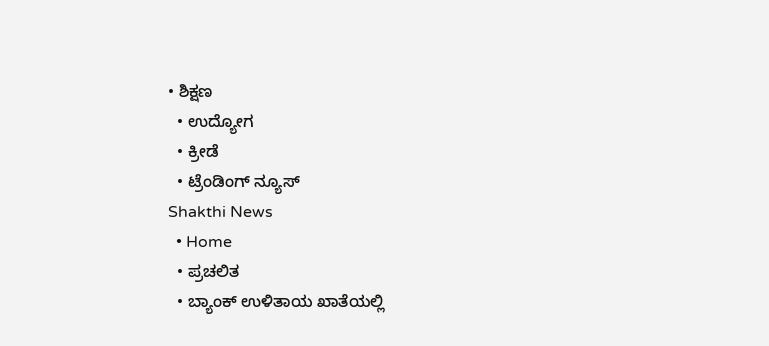• ಶಿಕ್ಷಣ
  • ಉದ್ಯೋಗ
  • ಕ್ರೀಡೆ
  • ಟ್ರೆಂಡಿಂಗ್ ನ್ಯೂಸ್
Shakthi News
  • Home
  • ಪ್ರಚಲಿತ
  • ಬ್ಯಾಂಕ್ ಉಳಿತಾಯ ಖಾತೆಯಲ್ಲಿ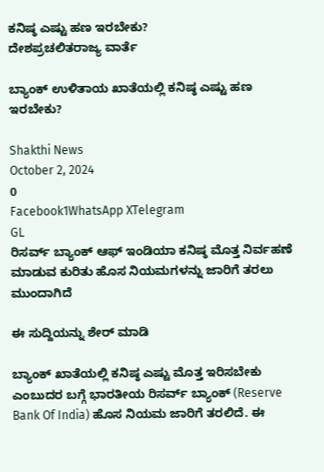ಕನಿಷ್ಠ ಎಷ್ಟು ಹಣ ಇರಬೇಕು?
ದೇಶಪ್ರಚಲಿತರಾಜ್ಯ ವಾರ್ತೆ

ಬ್ಯಾಂಕ್ ಉಳಿತಾಯ ಖಾತೆಯಲ್ಲಿ ಕನಿಷ್ಠ ಎಷ್ಟು ಹಣ ಇರಬೇಕು?

Shakthi News
October 2, 2024
0
Facebook1WhatsApp XTelegram
GL
ರಿಸರ್ವ್ ಬ್ಯಾಂಕ್ ಆಫ್ ಇಂಡಿಯಾ ಕನಿಷ್ಠ ಮೊತ್ತ ನಿರ್ವಹಣೆ ಮಾಡುವ ಕುರಿತು ಹೊಸ ನಿಯಮಗಳನ್ನು ಜಾರಿಗೆ ತರಲು ಮುಂದಾಗಿದೆ

ಈ ಸುದ್ದಿಯನ್ನು ಶೇರ್ ಮಾಡಿ

ಬ್ಯಾಂಕ್ ಖಾತೆಯಲ್ಲಿ ಕನಿಷ್ಠ ಎಷ್ಟು ಮೊತ್ತ ಇರಿಸಬೇಕು ಎಂಬುದರ ಬಗ್ಗೆ ಭಾರತೀಯ ರಿಸರ್ವ್ ಬ್ಯಾಂಕ್ (Reserve Bank Of India) ಹೊಸ ನಿಯಮ ಜಾರಿಗೆ ತರಲಿದೆ. ಈ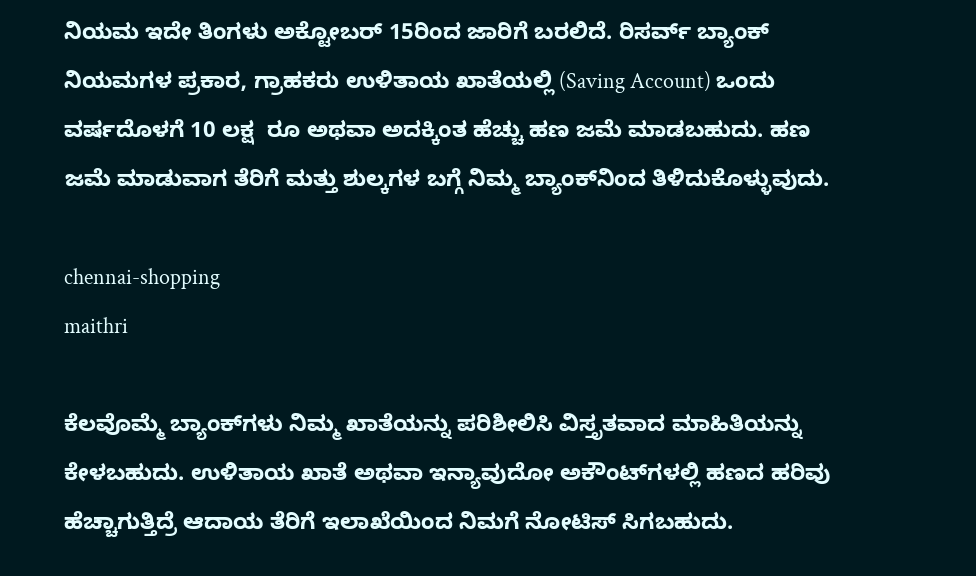ನಿಯಮ ಇದೇ ತಿಂಗಳು ಅಕ್ಟೋಬರ್ 15ರಿಂದ ಜಾರಿಗೆ ಬರಲಿದೆ. ರಿಸರ್ವ್ ಬ್ಯಾಂಕ್ ನಿಯಮಗಳ ಪ್ರಕಾರ, ಗ್ರಾಹಕರು ಉಳಿತಾಯ ಖಾತೆಯಲ್ಲಿ (Saving Account) ಒಂದು ವರ್ಷದೊಳಗೆ 10 ಲಕ್ಷ  ರೂ ಅಥವಾ ಅದಕ್ಕಿಂತ ಹೆಚ್ಚು ಹಣ ಜಮೆ ಮಾಡಬಹುದು. ಹಣ ಜಮೆ ಮಾಡುವಾಗ ತೆರಿಗೆ ಮತ್ತು ಶುಲ್ಕಗಳ ಬಗ್ಗೆ ನಿಮ್ಮ ಬ್ಯಾಂಕ್‌ನಿಂದ ತಿಳಿದುಕೊಳ್ಳುವುದು.

chennai-shopping
maithri

ಕೆಲವೊಮ್ಮೆ ಬ್ಯಾಂಕ್‌ಗಳು ನಿಮ್ಮ ಖಾತೆಯನ್ನು ಪರಿಶೀಲಿಸಿ ವಿಸ್ತೃತವಾದ ಮಾಹಿತಿಯನ್ನು ಕೇಳಬಹುದು. ಉಳಿತಾಯ ಖಾತೆ ಅಥವಾ ಇನ್ಯಾವುದೋ ಅಕೌಂಟ್‌ಗಳಲ್ಲಿ ಹಣದ ಹರಿವು ಹೆಚ್ಚಾಗುತ್ತಿದ್ರೆ ಆದಾಯ ತೆರಿಗೆ ಇಲಾಖೆಯಿಂದ ನಿಮಗೆ ನೋಟಿಸ್ ಸಿಗಬಹುದು.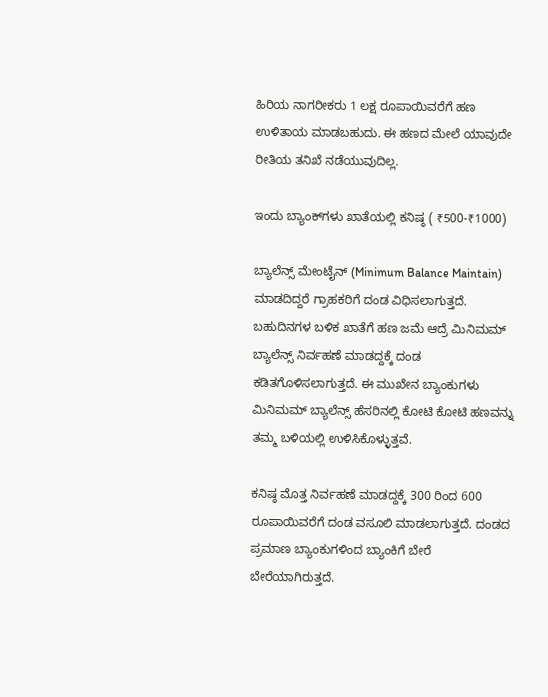ಹಿರಿಯ ನಾಗರೀಕರು 1 ಲಕ್ಷ ರೂಪಾಯಿವರೆಗೆ ಹಣ ಉಳಿತಾಯ ಮಾಡಬಹುದು. ಈ ಹಣದ ಮೇಲೆ ಯಾವುದೇ ರೀತಿಯ ತನಿಖೆ ನಡೆಯುವುದಿಲ್ಲ.

ಇಂದು ಬ್ಯಾಂಕ್‌ಗಳು ಖಾತೆಯಲ್ಲಿ ಕನಿಷ್ಠ ( ₹500-₹1000)

ಬ್ಯಾಲೆನ್ಸ್ ಮೇಂಟೈನ್ (Minimum Balance Maintain) ಮಾಡದಿದ್ದರೆ ಗ್ರಾಹಕರಿಗೆ ದಂಡ ವಿಧಿಸಲಾಗುತ್ತದೆ. ಬಹುದಿನಗಳ ಬಳಿಕ ಖಾತೆಗೆ ಹಣ ಜಮೆ ಆದ್ರೆ ಮಿನಿಮಮ್ ಬ್ಯಾಲೆನ್ಸ್ ನಿರ್ವಹಣೆ ಮಾಡದ್ದಕ್ಕೆ ದಂಡ  ಕಡಿತಗೊಳಿಸಲಾಗುತ್ತದೆ. ಈ ಮುಖೇನ ಬ್ಯಾಂಕುಗಳು ಮಿನಿಮಮ್ ಬ್ಯಾಲೆನ್ಸ್ ಹೆಸರಿನಲ್ಲಿ ಕೋಟಿ ಕೋಟಿ ಹಣವನ್ನು ತಮ್ಮ ಬಳಿಯಲ್ಲಿ ಉಳಿಸಿಕೊಳ್ಳುತ್ತವೆ.

ಕನಿಷ್ಠ ಮೊತ್ತ ನಿರ್ವಹಣೆ ಮಾಡದ್ದಕ್ಕೆ 300 ರಿಂದ 600 ರೂಪಾಯಿವರೆಗೆ ದಂಡ ವಸೂಲಿ ಮಾಡಲಾಗುತ್ತದೆ. ದಂಡದ ಪ್ರಮಾಣ ಬ್ಯಾಂಕುಗಳಿಂದ ಬ್ಯಾಂಕಿಗೆ ಬೇರೆ ಬೇರೆಯಾಗಿರುತ್ತದೆ.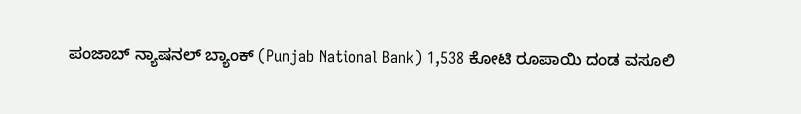ಪಂಜಾಬ್ ನ್ಯಾಷನಲ್ ಬ್ಯಾಂಕ್ (Punjab National Bank) 1,538 ಕೋಟಿ ರೂಪಾಯಿ ದಂಡ ವಸೂಲಿ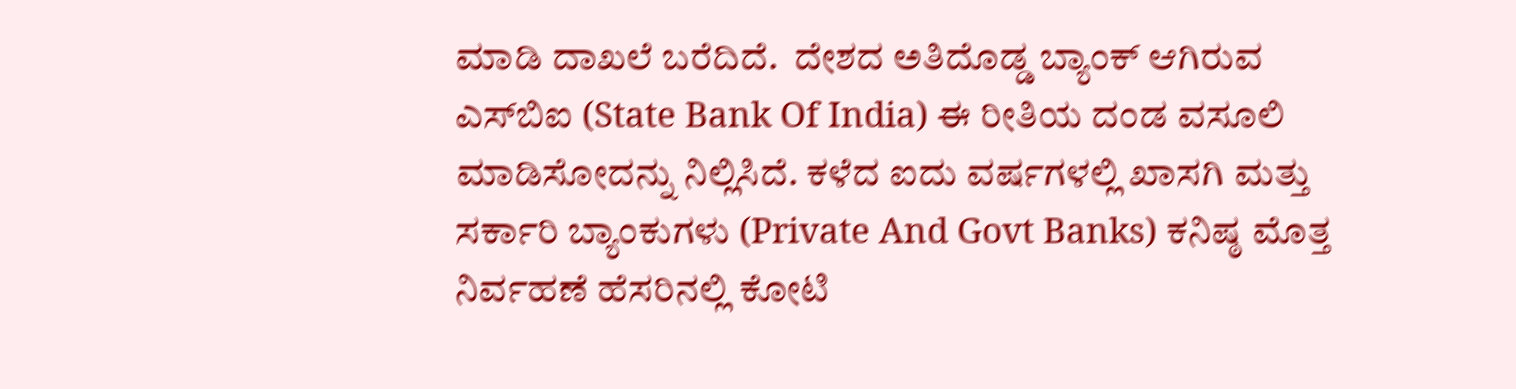ಮಾಡಿ ದಾಖಲೆ ಬರೆದಿದೆ.  ದೇಶದ ಅತಿದೊಡ್ಡ ಬ್ಯಾಂಕ್ ಆಗಿರುವ ಎಸ್‌ಬಿಐ (State Bank Of India) ಈ ರೀತಿಯ ದಂಡ ವಸೂಲಿ ಮಾಡಿಸೋದನ್ನು ನಿಲ್ಲಿಸಿದೆ. ಕಳೆದ ಐದು ವರ್ಷಗಳಲ್ಲಿ ಖಾಸಗಿ ಮತ್ತು ಸರ್ಕಾರಿ ಬ್ಯಾಂಕುಗಳು (Private And Govt Banks) ಕನಿಷ್ಠ ಮೊತ್ತ ನಿರ್ವಹಣೆ ಹೆಸರಿನಲ್ಲಿ ಕೋಟಿ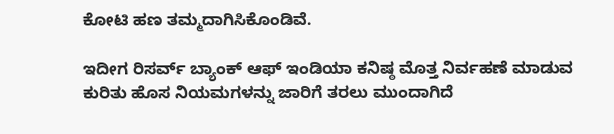ಕೋಟಿ ಹಣ ತಮ್ಮದಾಗಿಸಿಕೊಂಡಿವೆ.

ಇದೀಗ ರಿಸರ್ವ್ ಬ್ಯಾಂಕ್ ಆಫ್ ಇಂಡಿಯಾ ಕನಿಷ್ಠ ಮೊತ್ತ ನಿರ್ವಹಣೆ ಮಾಡುವ ಕುರಿತು ಹೊಸ ನಿಯಮಗಳನ್ನು ಜಾರಿಗೆ ತರಲು ಮುಂದಾಗಿದೆ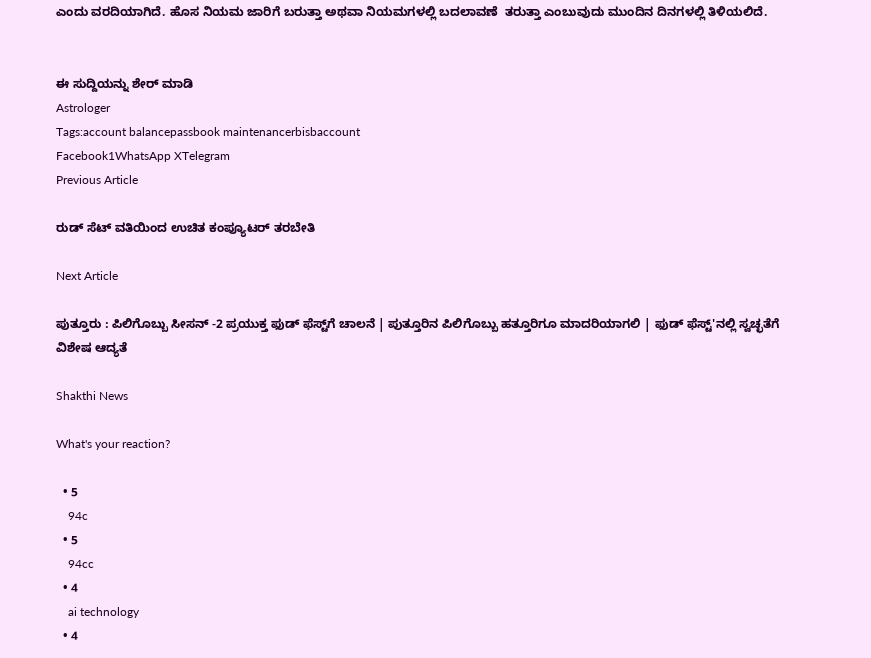ಎಂದು ವರದಿಯಾಗಿದೆ. ಹೊಸ ನಿಯಮ ಜಾರಿಗೆ ಬರುತ್ತಾ ಅಥವಾ ನಿಯಮಗಳಲ್ಲಿ ಬದಲಾವಣೆ  ತರುತ್ತಾ ಎಂಬುವುದು ಮುಂದಿನ ದಿನಗಳಲ್ಲಿ ತಿಳಿಯಲಿದೆ.


ಈ ಸುದ್ದಿಯನ್ನು ಶೇರ್ ಮಾಡಿ
Astrologer
Tags:account balancepassbook maintenancerbisbaccount
Facebook1WhatsApp XTelegram
Previous Article

ರುಡ್ ಸೆಟ್ ವತಿಯಿಂದ ಉಚಿತ ಕಂಪ್ಯೂಟರ್ ತರಬೇತಿ

Next Article

ಪುತ್ತೂರು : ಪಿಲಿಗೊಬ್ಬು ಸೀಸನ್‌ -2 ಪ್ರಯುಕ್ತ ಫುಡ್ ಫೆಸ್ಟ್‌ಗೆ ಚಾಲನೆ | ಪುತ್ತೂರಿನ ಪಿಲಿಗೊಬ್ಬು ಹತ್ತೂರಿಗೂ ಮಾದರಿಯಾಗಲಿ | ಫುಡ್ ಫೆಸ್ಟ್'ನಲ್ಲಿ ಸ್ವಚ್ಛತೆಗೆ ವಿಶೇಷ ಆದ್ಯತೆ

Shakthi News

What's your reaction?

  • 5
    94c
  • 5
    94cc
  • 4
    ai technology
  • 4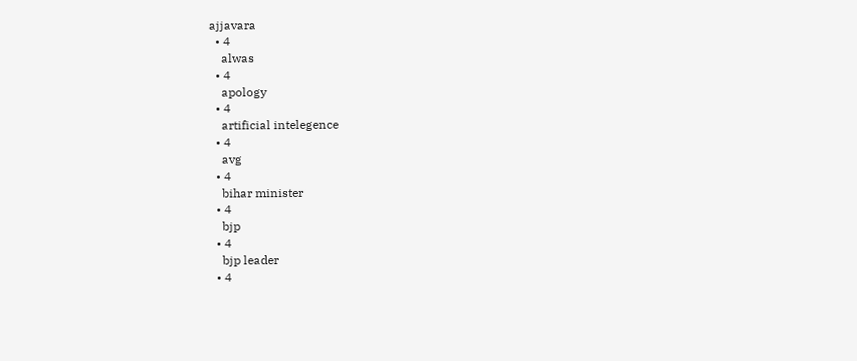ajjavara
  • 4
    alwas
  • 4
    apology
  • 4
    artificial intelegence
  • 4
    avg
  • 4
    bihar minister
  • 4
    bjp
  • 4
    bjp leader
  • 4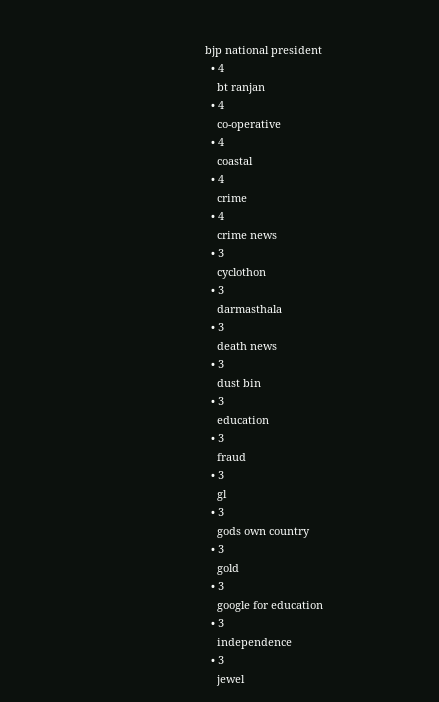bjp national president
  • 4
    bt ranjan
  • 4
    co-operative
  • 4
    coastal
  • 4
    crime
  • 4
    crime news
  • 3
    cyclothon
  • 3
    darmasthala
  • 3
    death news
  • 3
    dust bin
  • 3
    education
  • 3
    fraud
  • 3
    gl
  • 3
    gods own country
  • 3
    gold
  • 3
    google for education
  • 3
    independence
  • 3
    jewel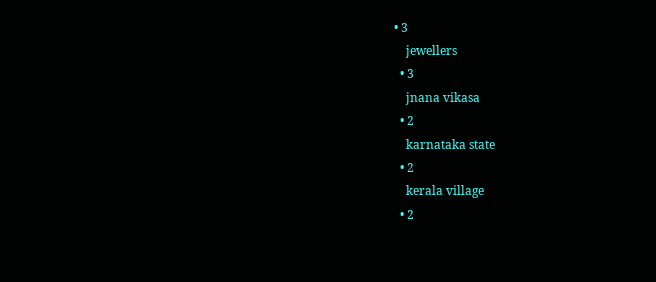• 3
    jewellers
  • 3
    jnana vikasa
  • 2
    karnataka state
  • 2
    kerala village
  • 2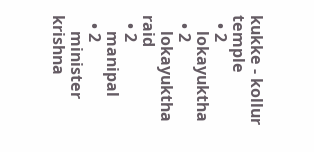kukke - kollur temple
  • 2
    lokayuktha
  • 2
    lokayuktha raid
  • 2
    manipal
  • 2
    minister krishna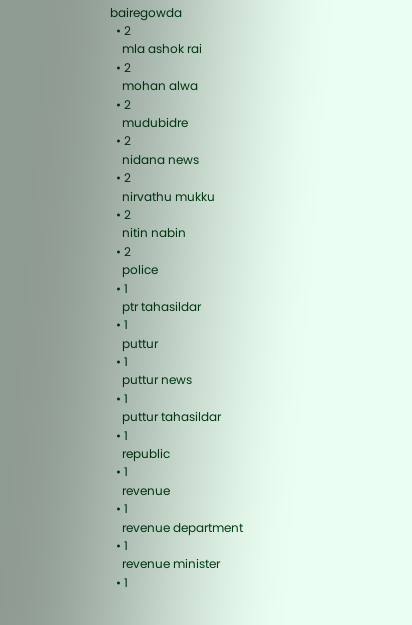bairegowda
  • 2
    mla ashok rai
  • 2
    mohan alwa
  • 2
    mudubidre
  • 2
    nidana news
  • 2
    nirvathu mukku
  • 2
    nitin nabin
  • 2
    police
  • 1
    ptr tahasildar
  • 1
    puttur
  • 1
    puttur news
  • 1
    puttur tahasildar
  • 1
    republic
  • 1
    revenue
  • 1
    revenue department
  • 1
    revenue minister
  • 1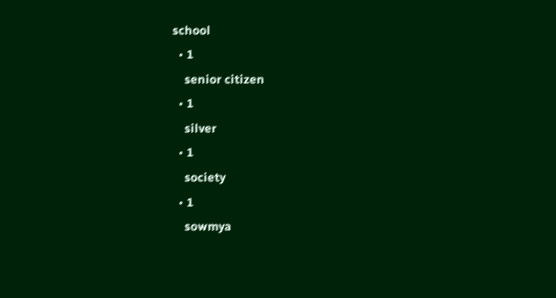school
  • 1
    senior citizen
  • 1
    silver
  • 1
    society
  • 1
    sowmya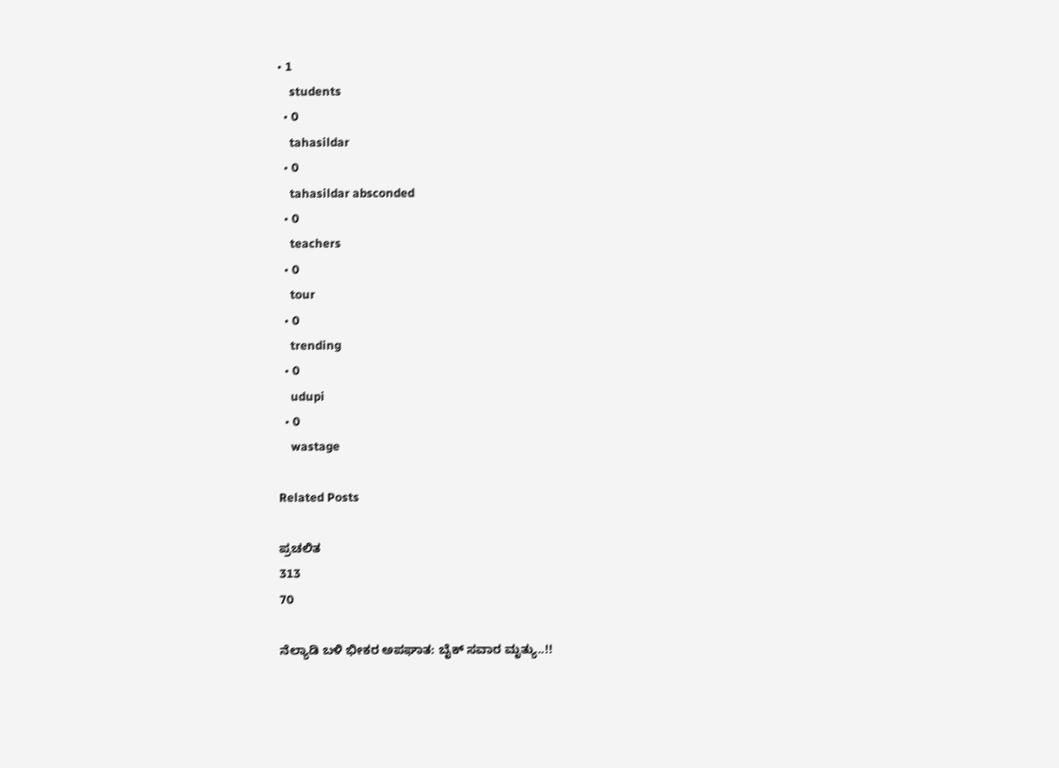• 1
    students
  • 0
    tahasildar
  • 0
    tahasildar absconded
  • 0
    teachers
  • 0
    tour
  • 0
    trending
  • 0
    udupi
  • 0
    wastage

Related Posts

ಪ್ರಚಲಿತ
313
70

ನೆಲ್ಯಾಡಿ ಬಳಿ ಭೀಕರ ಅಪಘಾತ: ಬೈಕ್ ಸವಾರ ಮೃತ್ಯು..!!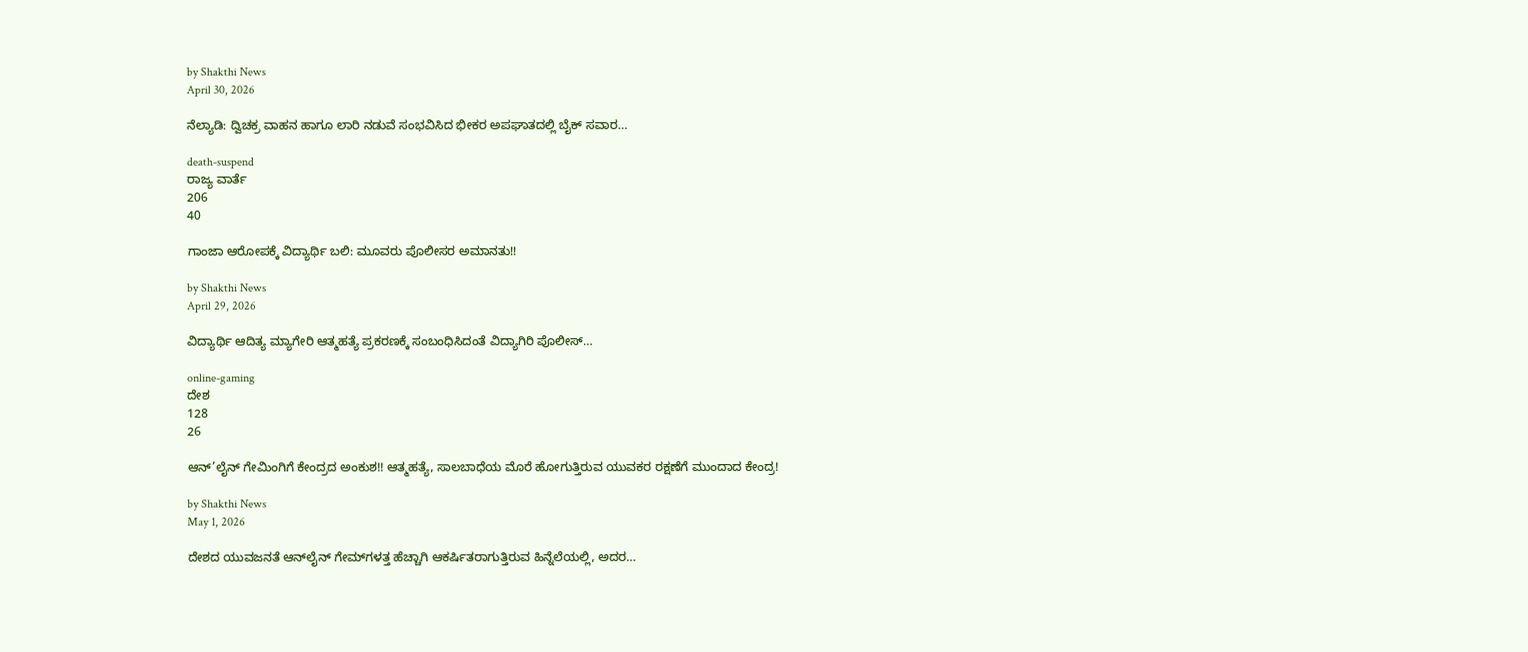by Shakthi News
April 30, 2026

ನೆಲ್ಯಾಡಿ: ದ್ವಿಚಕ್ರ ವಾಹನ ಹಾಗೂ ಲಾರಿ ನಡುವೆ ಸಂಭವಿಸಿದ ಭೀಕರ ಅಪಘಾತದಲ್ಲಿ ಬೈಕ್ ಸವಾರ…

death-suspend
ರಾಜ್ಯ ವಾರ್ತೆ
206
40

ಗಾಂಜಾ ಆರೋಪಕ್ಕೆ ವಿದ್ಯಾರ್ಥಿ ಬಲಿ: ಮೂವರು ಪೊಲೀಸರ ಅಮಾನತು!!

by Shakthi News
April 29, 2026

ವಿದ್ಯಾರ್ಥಿ ಆದಿತ್ಯ ಮ್ಯಾಗೇರಿ ಆತ್ಮಹತ್ಯೆ ಪ್ರಕರಣಕ್ಕೆ ಸಂಬಂಧಿಸಿದಂತೆ ವಿದ್ಯಾಗಿರಿ ಪೊಲೀಸ್…

online-gaming
ದೇಶ
128
26

ಆನ್’ಲೈನ್ ಗೇಮಿಂಗಿಗೆ ಕೇಂದ್ರದ ಅಂಕುಶ!! ಆತ್ಮಹತ್ಯೆ, ಸಾಲಬಾಧೆಯ ಮೊರೆ ಹೋಗುತ್ತಿರುವ ಯುವಕರ ರಕ್ಷಣೆಗೆ ಮುಂದಾದ ಕೇಂದ್ರ!

by Shakthi News
May 1, 2026

ದೇಶದ ಯುವಜನತೆ ಆನ್‌ಲೈನ್ ಗೇಮ್‌ಗಳತ್ತ ಹೆಚ್ಚಾಗಿ ಆಕರ್ಷಿತರಾಗುತ್ತಿರುವ ಹಿನ್ನೆಲೆಯಲ್ಲಿ, ಅದರ…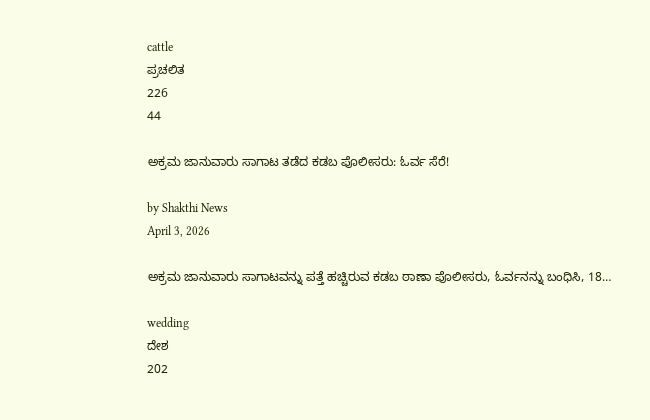cattle
ಪ್ರಚಲಿತ
226
44

ಅಕ್ರಮ ಜಾನುವಾರು ಸಾಗಾಟ ತಡೆದ ಕಡಬ ಪೊಲೀಸರು: ಓರ್ವ ಸೆರೆ!

by Shakthi News
April 3, 2026

ಅಕ್ರಮ ಜಾನುವಾರು ಸಾಗಾಟವನ್ನು ಪತ್ತೆ ಹಚ್ಚಿರುವ ಕಡಬ ಠಾಣಾ ಪೊಲೀಸರು, ಓರ್ವನನ್ನು ಬಂಧಿಸಿ, 18…

wedding
ದೇಶ
202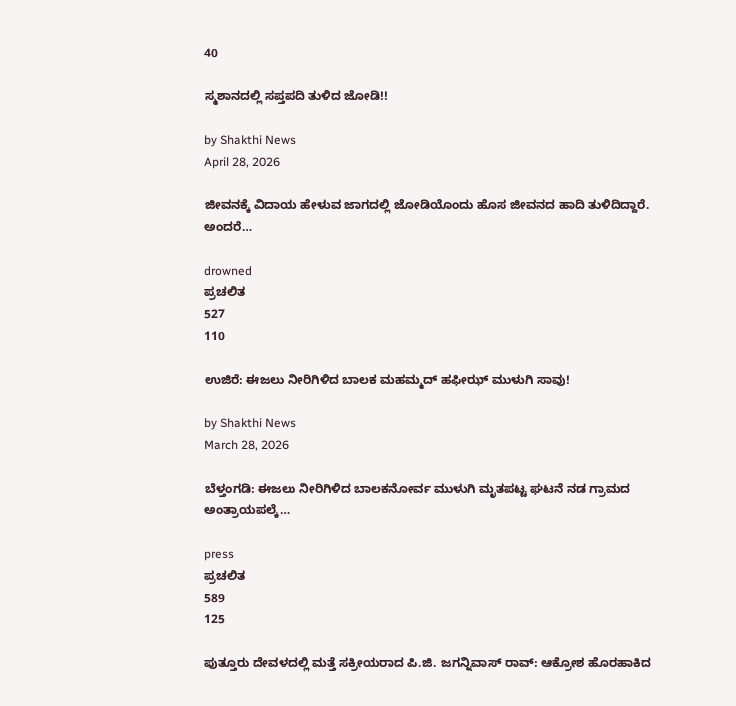40

ಸ್ಮಶಾನದಲ್ಲಿ ಸಪ್ತಪದಿ ತುಳಿದ ಜೋಡಿ!!

by Shakthi News
April 28, 2026

ಜೀವನಕ್ಕೆ ವಿದಾಯ ಹೇಳುವ ಜಾಗದಲ್ಲಿ ಜೋಡಿಯೊಂದು ಹೊಸ ಜೀವನದ ಹಾದಿ ತುಳಿದಿದ್ದಾರೆ. ಅಂದರೆ…

drowned
ಪ್ರಚಲಿತ
527
110

ಉಜಿರೆ: ಈಜಲು ನೀರಿಗಿಳಿದ ಬಾಲಕ ಮಹಮ್ಮದ್ ಹಫೀಝ್ ಮುಳುಗಿ ಸಾವು!

by Shakthi News
March 28, 2026

ಬೆಳ್ತಂಗಡಿ: ಈಜಲು ನೀರಿಗಿಳಿದ ಬಾಲಕನೋರ್ವ ಮುಳುಗಿ ಮೃತಪಟ್ಟ ಘಟನೆ ನಡ ಗ್ರಾಮದ ಅಂತ್ರಾಯಪಲ್ಕೆ…

press
ಪ್ರಚಲಿತ
589
125

ಪುತ್ತೂರು ದೇವಳದಲ್ಲಿ ಮತ್ತೆ ಸಕ್ರೀಯರಾದ ಪಿ.ಜಿ. ಜಗನ್ನಿವಾಸ್ ರಾವ್: ಆಕ್ರೋಶ ಹೊರಹಾಕಿದ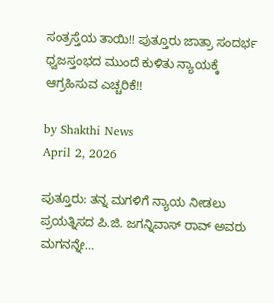ಸಂತ್ರಸ್ತೆಯ ತಾಯಿ!! ಪುತ್ತೂರು ಜಾತ್ರಾ ಸಂದರ್ಭ ಧ್ವಜಸ್ತಂಭದ ಮುಂದೆ ಕುಳಿತು ನ್ಯಾಯಕ್ಕೆ ಆಗ್ರಹಿಸುವ ಎಚ್ಚರಿಕೆ!!

by Shakthi News
April 2, 2026

ಪುತ್ತೂರು: ತನ್ನ ಮಗಳಿಗೆ ನ್ಯಾಯ ನೀಡಲು ಪ್ರಯತ್ನಿಸದ ಪಿ.ಜಿ. ಜಗನ್ನಿವಾಸ್ ರಾವ್ ಅವರು ಮಗನನ್ನೇ…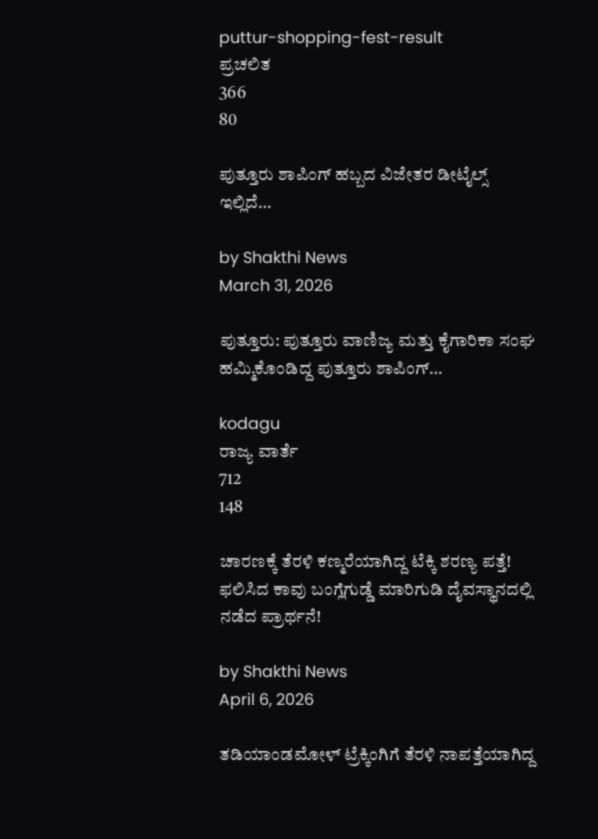puttur-shopping-fest-result
ಪ್ರಚಲಿತ
366
80

ಪುತ್ತೂರು ಶಾಪಿಂಗ್ ಹಬ್ಬದ ವಿಜೇತರ ಡೀಟೈಲ್ಸ್ ಇಲ್ಲಿದೆ…

by Shakthi News
March 31, 2026

ಪುತ್ತೂರು: ಪುತ್ತೂರು ವಾಣಿಜ್ಯ ಮತ್ತು ಕೈಗಾರಿಕಾ ಸಂಘ ಹಮ್ಮಿಕೊಂಡಿದ್ದ ಪುತ್ತೂರು ಶಾಪಿಂಗ್…

kodagu
ರಾಜ್ಯ ವಾರ್ತೆ
712
148

ಚಾರಣಕ್ಕೆ ತೆರಳಿ ಕಣ್ಮರೆಯಾಗಿದ್ದ ಟೆಕ್ಕಿ ಶರಣ್ಯ ಪತ್ತೆ! ಫಲಿಸಿದ ಕಾವು ಬಂಗ್ಲೆಗುಡ್ಡೆ ಮಾರಿಗುಡಿ ದೈವಸ್ಥಾನದಲ್ಲಿ ನಡೆದ ಪ್ರಾರ್ಥನೆ!

by Shakthi News
April 6, 2026

ತಡಿಯಾಂಡಮೋಳ್ ಟ್ರೆಕ್ಕಿಂಗಿಗೆ ತೆರಳಿ ನಾಪತ್ತೆಯಾಗಿದ್ದ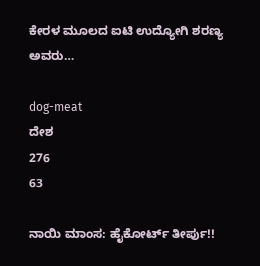ಕೇರಳ ಮೂಲದ ಐಟಿ ಉದ್ಯೋಗಿ ಶರಣ್ಯ ಅವರು…

dog-meat
ದೇಶ
276
63

ನಾಯಿ ಮಾಂಸ: ಹೈಕೋರ್ಟ್‌ ತೀರ್ಪು!!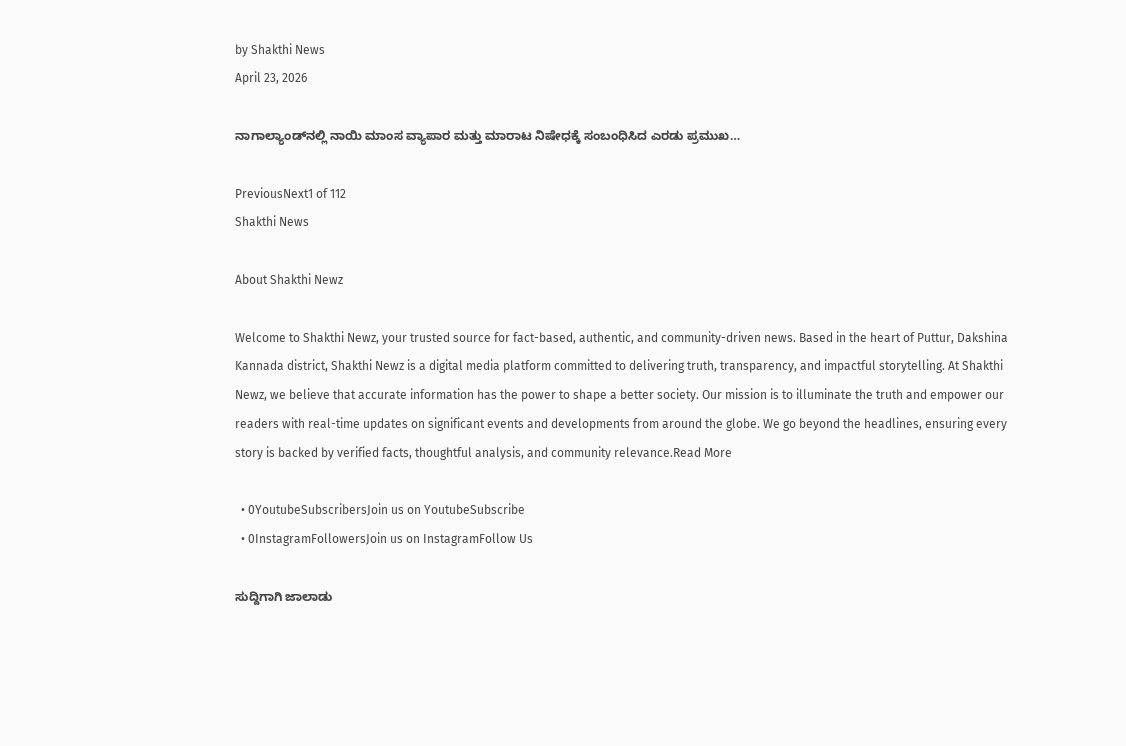by Shakthi News
April 23, 2026

ನಾಗಾಲ್ಯಾಂಡ್‌ನಲ್ಲಿ ನಾಯಿ ಮಾಂಸ ವ್ಯಾಪಾರ ಮತ್ತು ಮಾರಾಟ ನಿಷೇಧಕ್ಕೆ ಸಂಬಂಧಿಸಿದ ಎರಡು ಪ್ರಮುಖ…

PreviousNext1 of 112
Shakthi News

About Shakthi Newz

Welcome to Shakthi Newz, your trusted source for fact-based, authentic, and community-driven news. Based in the heart of Puttur, Dakshina Kannada district, Shakthi Newz is a digital media platform committed to delivering truth, transparency, and impactful storytelling. At Shakthi Newz, we believe that accurate information has the power to shape a better society. Our mission is to illuminate the truth and empower our readers with real-time updates on significant events and developments from around the globe. We go beyond the headlines, ensuring every story is backed by verified facts, thoughtful analysis, and community relevance.Read More

  • 0YoutubeSubscribersJoin us on YoutubeSubscribe
  • 0InstagramFollowersJoin us on InstagramFollow Us

ಸುದ್ದಿಗಾಗಿ ಜಾಲಾಡು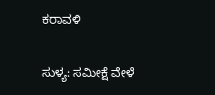ಕರಾವಳಿ

ಸುಳ್ಯ: ಸಮೀಕ್ಷೆ ವೇಳೆ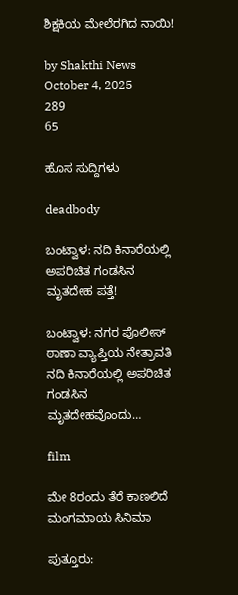ಶಿಕ್ಷಕಿಯ ಮೇಲೆರಗಿದ ನಾಯಿ!

by Shakthi News
October 4, 2025
289
65

ಹೊಸ ಸುದ್ದಿಗಳು

deadbody

ಬಂಟ್ವಾಳ: ನದಿ ಕಿನಾರೆಯಲ್ಲಿ ಅಪರಿಚಿತ ಗಂಡಸಿನ ಮೃತದೇಹ ಪತ್ತೆ!

ಬಂಟ್ವಾಳ: ನಗರ ಪೊಲೀಸ್ ಠಾಣಾ ವ್ಯಾಪ್ತಿಯ ನೇತ್ರಾವತಿ ನದಿ ಕಿನಾರೆಯಲ್ಲಿ ಅಪರಿಚಿತ ಗಂಡಸಿನ ಮೃತದೇಹವೊಂದು…

film

ಮೇ 8ರಂದು ತೆರೆ ಕಾಣಲಿದೆ ಮಂಗಮಾಯ ಸಿನಿಮಾ

ಪುತ್ತೂರು: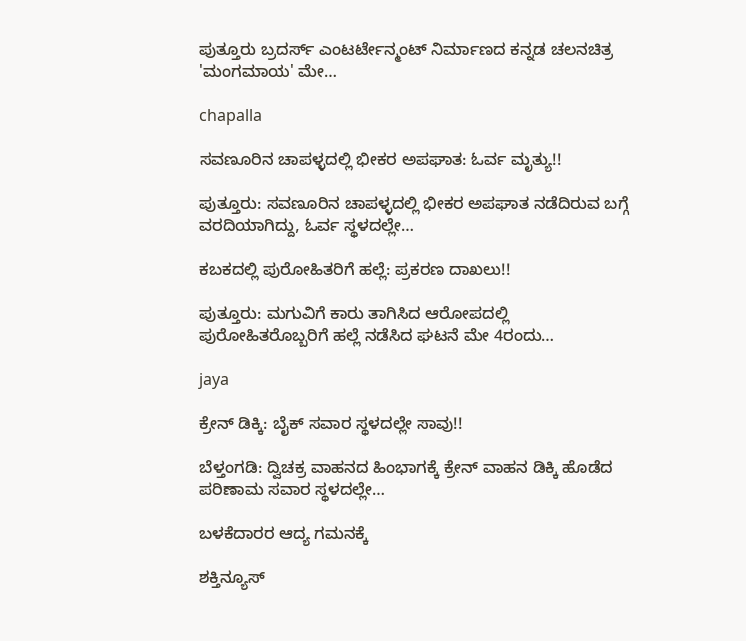ಪುತ್ತೂರು ಬ್ರದರ್ಸ್ ಎಂಟರ್ಟೇನ್ಮಂಟ್ ನಿರ್ಮಾಣದ ಕನ್ನಡ ಚಲನಚಿತ್ರ 'ಮಂಗಮಾಯ' ಮೇ…

chapalla

ಸವಣೂರಿನ ಚಾಪಳ್ಳದಲ್ಲಿ ಭೀಕರ ಅಪಘಾತ: ಓರ್ವ ಮೃತ್ಯು!!

ಪುತ್ತೂರು: ಸವಣೂರಿನ ಚಾಪಳ್ಳದಲ್ಲಿ ಭೀಕರ ಅಪಘಾತ ನಡೆದಿರುವ ಬಗ್ಗೆ ವರದಿಯಾಗಿದ್ದು, ಓರ್ವ ಸ್ಥಳದಲ್ಲೇ…

ಕಬಕದಲ್ಲಿ ಪುರೋಹಿತರಿಗೆ ಹಲ್ಲೆ: ಪ್ರಕರಣ ದಾಖಲು!!

ಪುತ್ತೂರು: ಮಗುವಿಗೆ ಕಾರು ತಾಗಿಸಿದ ಆರೋಪದಲ್ಲಿ ಪುರೋಹಿತರೊಬ್ಬರಿಗೆ ಹಲ್ಲೆ ನಡೆಸಿದ ಘಟನೆ ಮೇ 4ರಂದು…

jaya

ಕ್ರೇನ್ ಡಿಕ್ಕಿ: ಬೈಕ್ ಸವಾರ ಸ್ಥಳದಲ್ಲೇ ಸಾವು!!

ಬೆಳ್ತಂಗಡಿ: ದ್ವಿಚಕ್ರ ವಾಹನದ ಹಿಂಭಾಗಕ್ಕೆ ಕ್ರೇನ್ ವಾಹನ ಡಿಕ್ಕಿ ಹೊಡೆದ ಪರಿಣಾಮ ಸವಾರ ಸ್ಥಳದಲ್ಲೇ…

ಬಳಕೆದಾರರ ಆದ್ಯ ಗಮನಕ್ಕೆ

ಶಕ್ತಿನ್ಯೂಸ್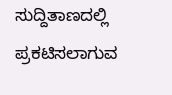ಸುದ್ದಿತಾಣದಲ್ಲಿ ಪ್ರಕಟಿಸಲಾಗುವ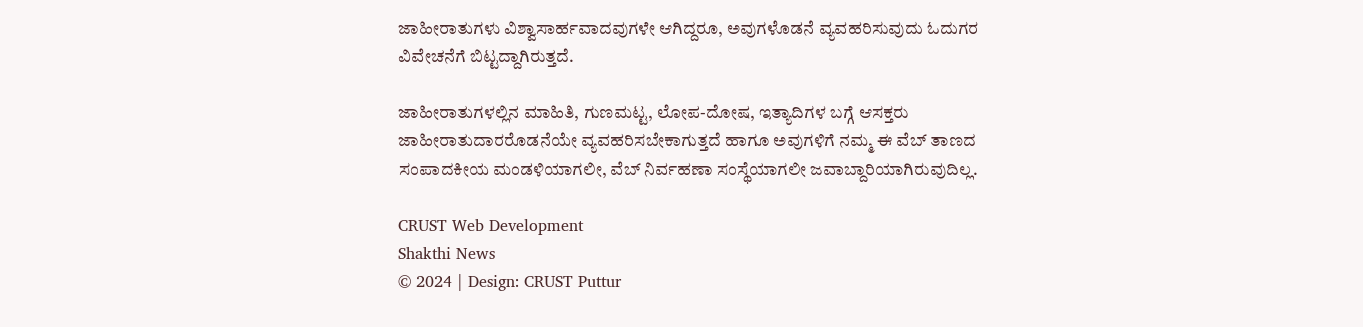ಜಾಹೀರಾತುಗಳು ವಿಶ್ವಾಸಾರ್ಹವಾದವುಗಳೇ ಆಗಿದ್ದರೂ, ಅವುಗಳೊಡನೆ ವ್ಯವಹರಿಸುವುದು ಓದುಗರ ವಿವೇಚನೆಗೆ ಬಿಟ್ಟದ್ದಾಗಿರುತ್ತದೆ.

ಜಾಹೀರಾತುಗಳಲ್ಲಿನ ಮಾಹಿತಿ, ಗುಣಮಟ್ಟ, ಲೋಪ-ದೋಷ, ಇತ್ಯಾದಿಗಳ ಬಗ್ಗೆ ಆಸಕ್ತರು ಜಾಹೀರಾತುದಾರರೊಡನೆಯೇ ವ್ಯವಹರಿಸಬೇಕಾಗುತ್ತದೆ ಹಾಗೂ ಅವುಗಳಿಗೆ ನಮ್ಮ ಈ ವೆಬ್ ತಾಣದ ಸಂಪಾದಕೀಯ ಮಂಡಳಿಯಾಗಲೀ, ವೆಬ್ ನಿರ್ವಹಣಾ ಸಂಸ್ಥೆಯಾಗಲೀ ಜವಾಬ್ದಾರಿಯಾಗಿರುವುದಿಲ್ಲ.

CRUST Web Development
Shakthi News
© 2024 | Design: CRUST Puttur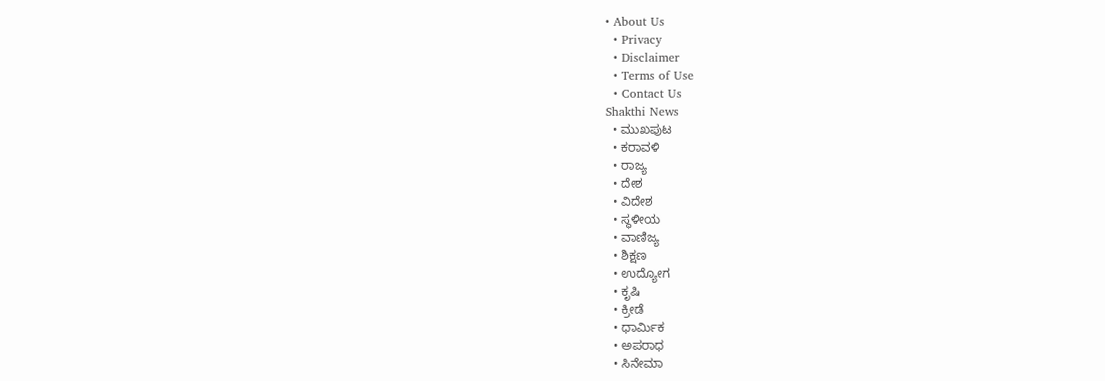• About Us
  • Privacy
  • Disclaimer
  • Terms of Use
  • Contact Us
Shakthi News
  • ಮುಖಪುಟ
  • ಕರಾವಳಿ
  • ರಾಜ್ಯ
  • ದೇಶ
  • ವಿದೇಶ
  • ಸ್ಥಳೀಯ
  • ವಾಣಿಜ್ಯ
  • ಶಿಕ್ಷಣ
  • ಉದ್ಯೋಗ
  • ಕೃಷಿ
  • ಕ್ರೀಡೆ
  • ಧಾರ್ಮಿಕ
  • ಅಪರಾಧ
  • ಸಿನೇಮಾ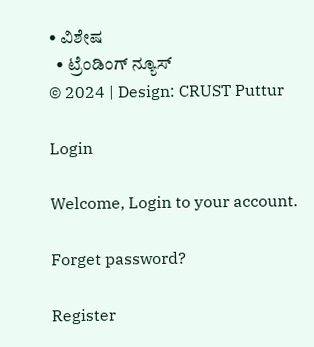• ವಿಶೇಷ
  • ಟ್ರೆಂಡಿಂಗ್ ನ್ಯೂಸ್
© 2024 | Design: CRUST Puttur

Login

Welcome, Login to your account.

Forget password?

Register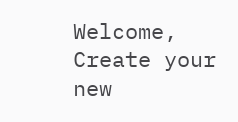Welcome, Create your new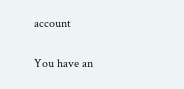account

You have an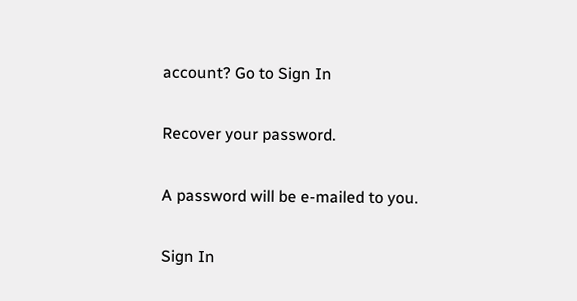account? Go to Sign In

Recover your password.

A password will be e-mailed to you.

Sign In